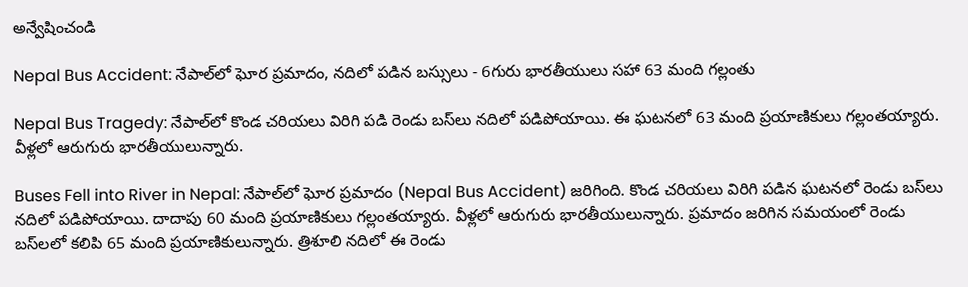అన్వేషించండి

Nepal Bus Accident: నేపాల్‌లో ఘోర ప్రమాదం, నదిలో పడిన బస్సులు - 6గురు భారతీయులు సహా 63 మంది గల్లంతు

Nepal Bus Tragedy: నేపాల్‌లో కొండ చరియలు విరిగి పడి రెండు బస్‌లు నదిలో పడిపోయాయి. ఈ ఘటనలో 63 మంది ప్రయాణికులు గల్లంతయ్యారు. వీళ్లలో ఆరుగురు భారతీయులున్నారు.

Buses Fell into River in Nepal: నేపాల్‌లో ఘోర ప్రమాదం (Nepal Bus Accident) జరిగింది. కొండ చరియలు విరిగి పడిన ఘటనలో రెండు బస్‌లు నదిలో పడిపోయాయి. దాదాపు 60 మంది ప్రయాణికులు గల్లంతయ్యారు. వీళ్లలో ఆరుగురు భారతీయులున్నారు. ప్రమాదం జరిగిన సమయంలో రెండు బస్‌లలో కలిపి 65 మంది ప్రయాణికులున్నారు. త్రిశూలి నదిలో ఈ రెండు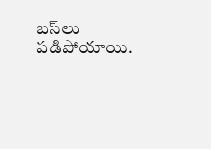బస్‌లు పడిపోయాయి.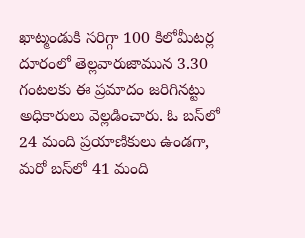ఖాట్మండుకి సరిగ్గా 100 కిలోమీటర్ల దూరంలో తెల్లవారుజామున 3.30 గంటలకు ఈ ప్రమాదం జరిగినట్టు అధికారులు వెల్లడించారు. ఓ బస్‌లో 24 మంది ప్రయాణికులు ఉండగా, మరో బస్‌లో 41 మంది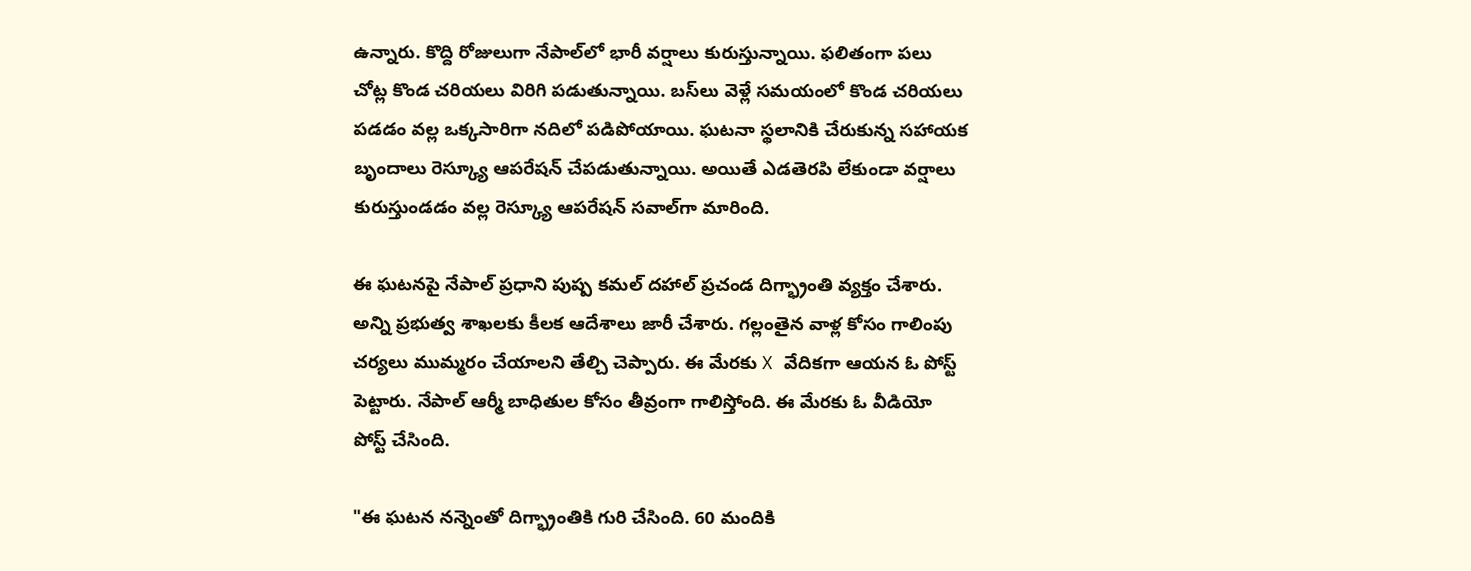ఉన్నారు. కొద్ది రోజులుగా నేపాల్‌లో భారీ వర్షాలు కురుస్తున్నాయి. ఫలితంగా పలు చోట్ల కొండ చరియలు విరిగి పడుతున్నాయి. బస్‌లు వెళ్లే సమయంలో కొండ చరియలు పడడం వల్ల ఒక్కసారిగా నదిలో పడిపోయాయి. ఘటనా స్థలానికి చేరుకున్న సహాయక బృందాలు రెస్క్యూ ఆపరేషన్‌ చేపడుతున్నాయి. అయితే ఎడతెరపి లేకుండా వర్షాలు కురుస్తుండడం వల్ల రెస్క్యూ ఆపరేషన్‌ సవాల్‌గా మారింది.

ఈ ఘటనపై నేపాల్ ప్రధాని పుష్ప కమల్ దహాల్ ప్రచండ దిగ్భ్రాంతి వ్యక్తం చేశారు. అన్ని ప్రభుత్వ శాఖలకు కీలక ఆదేశాలు జారీ చేశారు. గల్లంతైన వాళ్ల కోసం గాలింపు చర్యలు ముమ్మరం చేయాలని తేల్చి చెప్పారు. ఈ మేరకు X వేదికగా ఆయన ఓ పోస్ట్ పెట్టారు. నేపాల్ ఆర్మీ బాధితుల కోసం తీవ్రంగా గాలిస్తోంది. ఈ మేరకు ఓ వీడియో పోస్ట్ చేసింది.

"ఈ ఘటన నన్నెంతో దిగ్భ్రాంతికి గురి చేసింది. 60 మందికి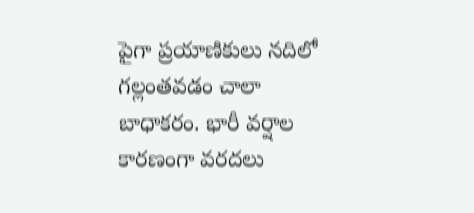పైగా ప్రయాణికులు నదిలో గల్లంతవడం చాలా బాధాకరం. భారీ వర్షాల కారణంగా వరదలు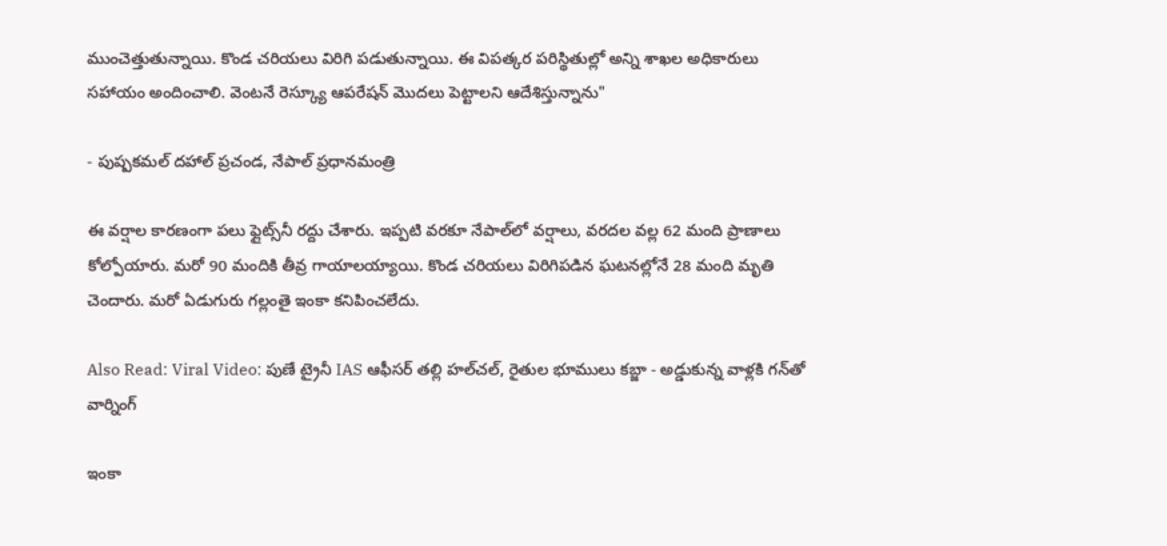ముంచెత్తుతున్నాయి. కొండ చరియలు విరిగి పడుతున్నాయి. ఈ విపత్కర పరిస్థితుల్లో అన్ని శాఖల అధికారులు సహాయం అందించాలి. వెంటనే రెస్క్యూ ఆపరేషన్ మొదలు పెట్టాలని ఆదేశిస్తున్నాను"

- పుష్పకమల్ దహాల్ ప్రచండ, నేపాల్ ప్రధానమంత్రి

ఈ వర్షాల కారణంగా పలు ఫ్లైట్స్‌నీ రద్దు చేశారు. ఇప్పటి వరకూ నేపాల్‌లో వర్షాలు, వరదల వల్ల 62 మంది ప్రాణాలు కోల్పోయారు. మరో 90 మందికి తీవ్ర గాయాలయ్యాయి. కొండ చరియలు విరిగిపడిన ఘటనల్లోనే 28 మంది మృతి చెందారు. మరో ఏడుగురు గల్లంతై ఇంకా కనిపించలేదు.

Also Read: Viral Video: పుణే ట్రైనీ IAS ఆఫీసర్ తల్లి హల్‌చల్‌, రైతుల భూములు కబ్జా - అడ్డుకున్న వాళ్లకి గన్‌తో వార్నింగ్‌

ఇంకా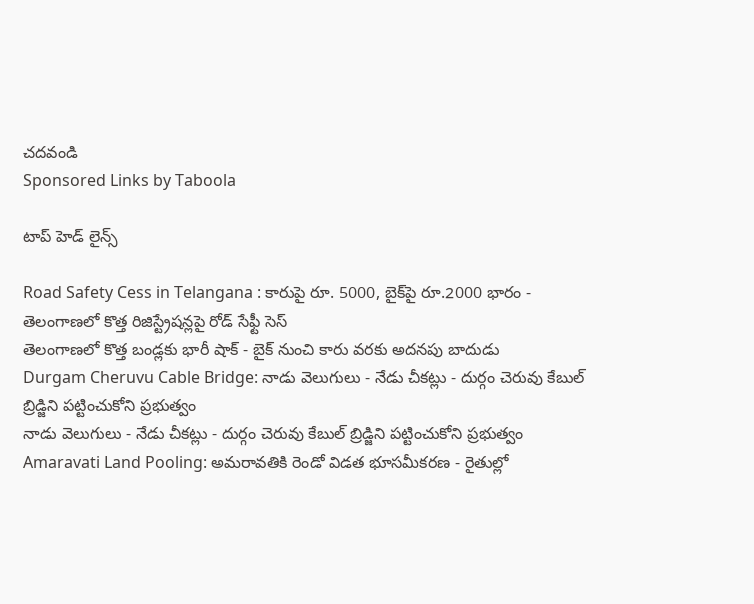చదవండి
Sponsored Links by Taboola

టాప్ హెడ్ లైన్స్

Road Safety Cess in Telangana : కారుపై రూ. 5000, బైక్‌పై రూ.2000 భారం - తెలంగాణలో కొత్త రిజిస్ట్రేషన్లపై రోడ్‌ సేఫ్టీ సెస్‌
తెలంగాణలో కొత్త బండ్లకు భారీ షాక్‌ - బైక్‌ నుంచి కారు వరకు అదనపు బాదుడు
Durgam Cheruvu Cable Bridge: నాడు వెలుగులు - నేడు చీకట్లు - దుర్గం చెరువు కేబుల్ బ్రిడ్జిని పట్టించుకోని ప్రభుత్వం
నాడు వెలుగులు - నేడు చీకట్లు - దుర్గం చెరువు కేబుల్ బ్రిడ్జిని పట్టించుకోని ప్రభుత్వం
Amaravati Land Pooling: అమరావతికి రెండో విడత భూసమీకరణ - రైతుల్లో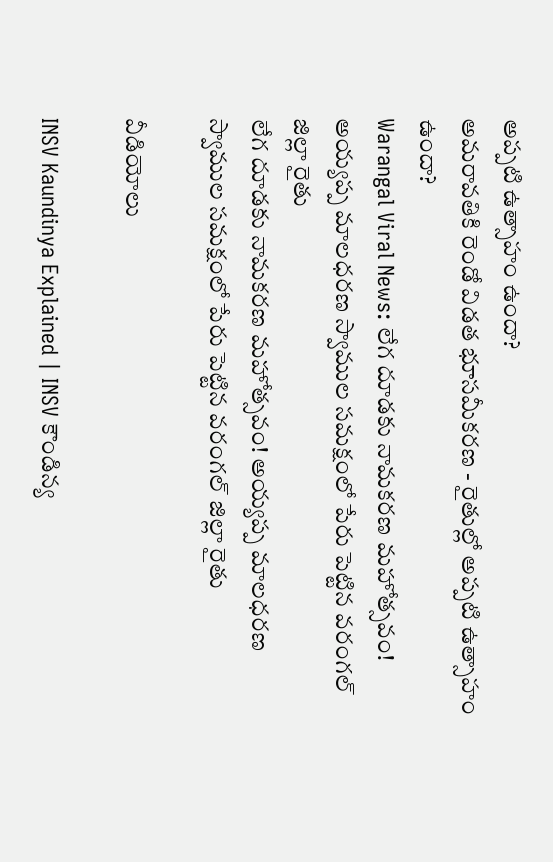అప్పటి ఉత్సాహం ఉందా?
అమరావతికి రెండో విడత భూసమీకరణ - రైతుల్లో అప్పటి ఉత్సాహం ఉందా?
Warangal Viral News: లేగ దూడకు నామకరణ మహోత్సవం! అయ్యప్ప మాలధరణ స్వాముల సమక్షంలో పేరు పెట్టిన వరంగల్ జిల్లా రైతు
లేగ దూడకు నామకరణ మహోత్సవం! అయ్యప్ప మాలధరణ స్వాముల సమక్షంలో పేరు పెట్టిన వరంగల్ జిల్లా రైతు

వీడియోలు

INSV Kaundinya Explained | INSV కౌండిన్య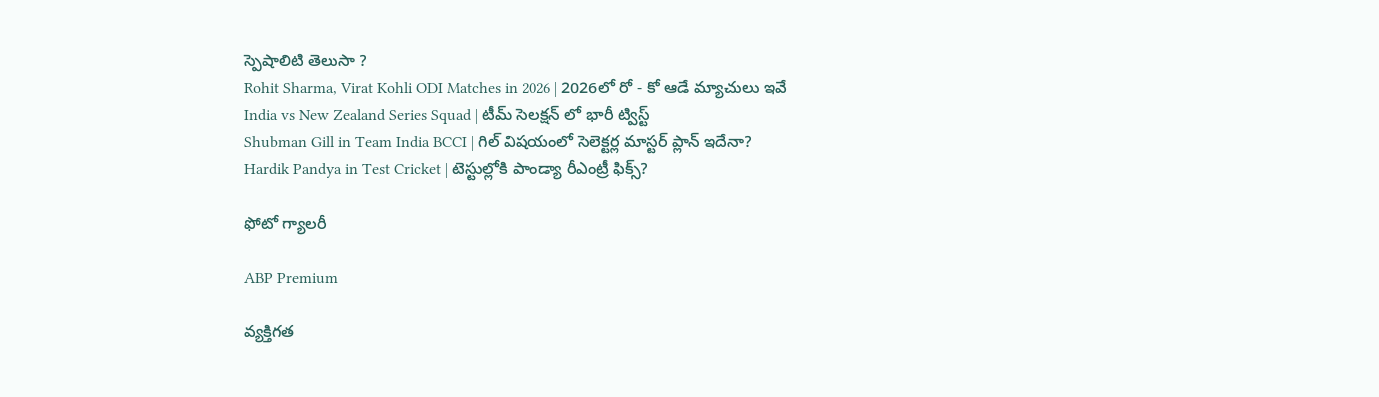స్పెషాలిటి తెలుసా ?
Rohit Sharma, Virat Kohli ODI Matches in 2026 | 2026లో రో - కో ఆడే మ్యాచులు ఇవే
India vs New Zealand Series Squad | టీమ్ సెలక్షన్ లో భారీ ట్విస్ట్
Shubman Gill in Team India BCCI | గిల్ విషయంలో సెలెక్టర్ల మాస్టర్ ప్లాన్ ఇదేనా?
Hardik Pandya in Test Cricket | టెస్టుల్లోకి పాండ్యా రీఎంట్రీ ఫిక్స్?

ఫోటో గ్యాలరీ

ABP Premium

వ్యక్తిగత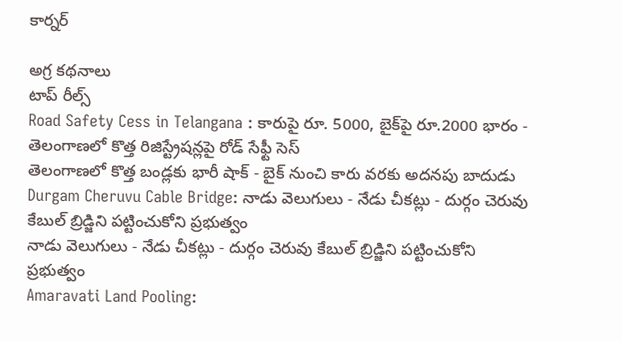కార్నర్

అగ్ర కథనాలు
టాప్ రీల్స్
Road Safety Cess in Telangana : కారుపై రూ. 5000, బైక్‌పై రూ.2000 భారం - తెలంగాణలో కొత్త రిజిస్ట్రేషన్లపై రోడ్‌ సేఫ్టీ సెస్‌
తెలంగాణలో కొత్త బండ్లకు భారీ షాక్‌ - బైక్‌ నుంచి కారు వరకు అదనపు బాదుడు
Durgam Cheruvu Cable Bridge: నాడు వెలుగులు - నేడు చీకట్లు - దుర్గం చెరువు కేబుల్ బ్రిడ్జిని పట్టించుకోని ప్రభుత్వం
నాడు వెలుగులు - నేడు చీకట్లు - దుర్గం చెరువు కేబుల్ బ్రిడ్జిని పట్టించుకోని ప్రభుత్వం
Amaravati Land Pooling: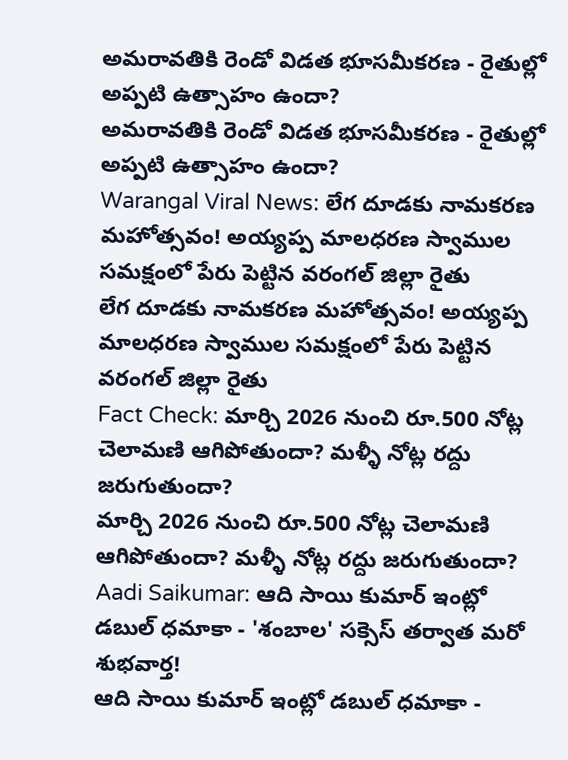అమరావతికి రెండో విడత భూసమీకరణ - రైతుల్లో అప్పటి ఉత్సాహం ఉందా?
అమరావతికి రెండో విడత భూసమీకరణ - రైతుల్లో అప్పటి ఉత్సాహం ఉందా?
Warangal Viral News: లేగ దూడకు నామకరణ మహోత్సవం! అయ్యప్ప మాలధరణ స్వాముల సమక్షంలో పేరు పెట్టిన వరంగల్ జిల్లా రైతు
లేగ దూడకు నామకరణ మహోత్సవం! అయ్యప్ప మాలధరణ స్వాముల సమక్షంలో పేరు పెట్టిన వరంగల్ జిల్లా రైతు
Fact Check: మార్చి 2026 నుంచి రూ.500 నోట్ల చెలామణి ఆగిపోతుందా? మళ్ళీ నోట్ల రద్దు జరుగుతుందా?
మార్చి 2026 నుంచి రూ.500 నోట్ల చెలామణి ఆగిపోతుందా? మళ్ళీ నోట్ల రద్దు జరుగుతుందా?
Aadi Saikumar: ఆది సాయి కుమార్ ఇంట్లో డబుల్ ధమాకా - 'శంబాల' సక్సెస్ తర్వాత మరో శుభవార్త!
ఆది సాయి కుమార్ ఇంట్లో డబుల్ ధమాకా -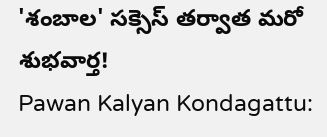'శంబాల' సక్సెస్ తర్వాత మరో శుభవార్త!
Pawan Kalyan Kondagattu: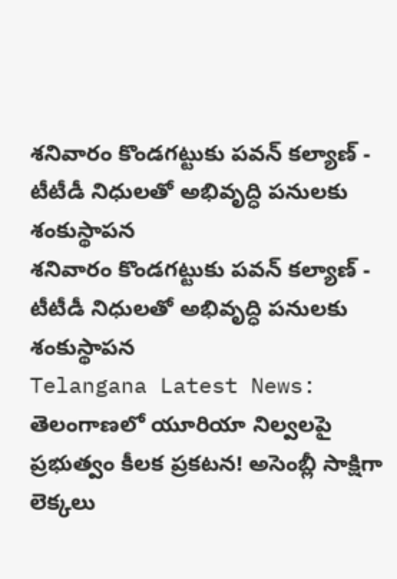శనివారం కొండగట్టుకు పవన్ కల్యాణ్ - టీటీడీ నిధులతో అభివృద్ధి పనులకు శంకుస్థాపన
శనివారం కొండగట్టుకు పవన్ కల్యాణ్ - టీటీడీ నిధులతో అభివృద్ధి పనులకు శంకుస్థాపన
Telangana Latest News: తెలంగాణలో యూరియా నిల్వలపై ప్రభుత్వం కీలక ప్రకటన! అసెంబ్లీ సాక్షిగా లెక్కలు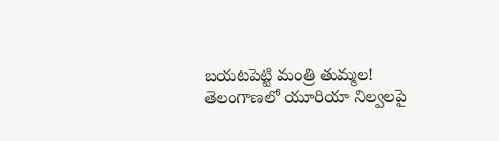బయటపెట్టి మంత్రి తుమ్మల!
తెలంగాణలో యూరియా నిల్వలపై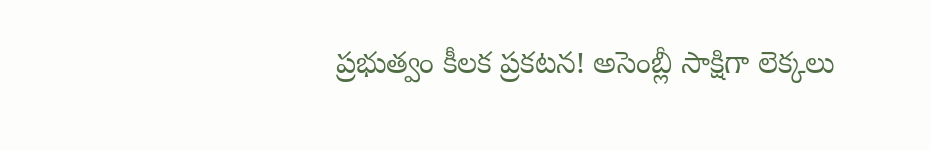ప్రభుత్వం కీలక ప్రకటన! అసెంబ్లీ సాక్షిగా లెక్కలు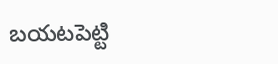బయటపెట్టి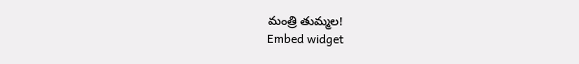మంత్రి తుమ్మల!
Embed widget